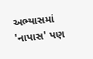અભ્યાસમાં 'નાપાસ' પણ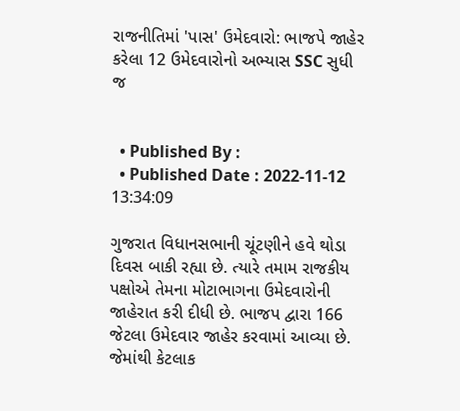રાજનીતિમાં 'પાસ' ઉમેદવારો: ભાજપે જાહેર કરેલા 12 ઉમેદવારોનો અભ્યાસ SSC સુધી જ


  • Published By :
  • Published Date : 2022-11-12 13:34:09

ગુજરાત વિધાનસભાની ચૂંટણીને હવે થોડા દિવસ બાકી રહ્યા છે. ત્યારે તમામ રાજકીય પક્ષોએ તેમના મોટાભાગના ઉમેદવારોની જાહેરાત કરી દીધી છે. ભાજપ દ્વારા 166 જેટલા ઉમેદવાર જાહેર કરવામાં આવ્યા છે. જેમાંથી કેટલાક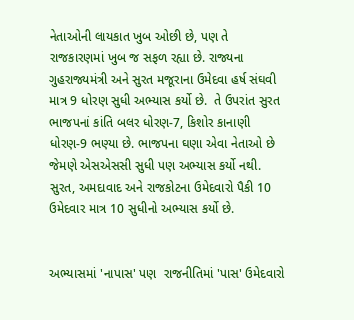નેતાઓની લાયકાત ખુબ ઓછી છે, પણ તે રાજકારણમાં ખુબ જ સફળ રહ્યા છે. રાજ્યના ગુહરાજ્યમંત્રી અને સુરત મજૂરાના ઉમેદવા હર્ષ સંઘવી માત્ર 9 ધોરણ સુધી અભ્યાસ કર્યો છે.  તે ઉપરાંત સુરત ભાજપનાં કાંતિ બલર ધોરણ-7, કિશોર કાનાણી ધોરણ-9 ભણ્યા છે. ભાજપના ઘણા એવા નેતાઓ છે જેમણે એસએસસી સુધી પણ અભ્યાસ કર્યો નથી.  સુરત, અમદાવાદ અને રાજકોટના ઉમેદવારો પૈકી 10 ઉમેદવાર માત્ર 10 સુધીનો અભ્યાસ કર્યો છે.


અભ્યાસમાં 'નાપાસ' પણ  રાજનીતિમાં 'પાસ' ઉમેદવારો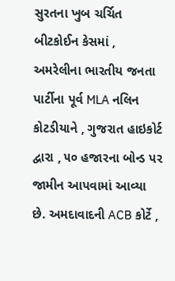સુરતના ખુબ ચર્ચિત બીટકોઈન કેસમાં , અમરેલીના ભારતીય જનતા પાર્ટીના પૂર્વ MLA નલિન કોટડીયાને , ગુજરાત હાઇકોર્ટ દ્વારા , ૫૦ હજારના બોન્ડ પર જામીન આપવામાં આવ્યા છે. અમદાવાદની ACB કોર્ટે ,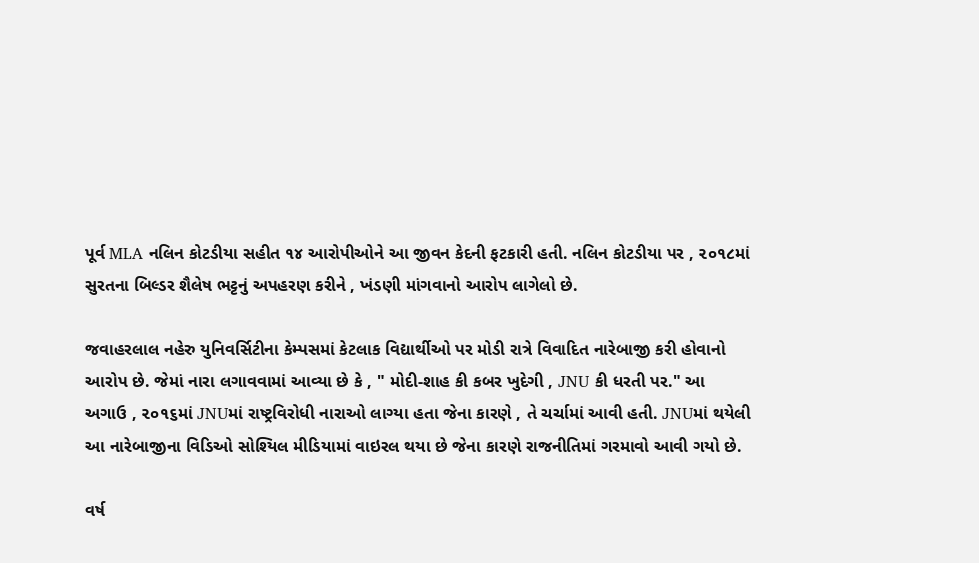પૂર્વ MLA નલિન કોટડીયા સહીત ૧૪ આરોપીઓને આ જીવન કેદની ફટકારી હતી. નલિન કોટડીયા પર , ૨૦૧૮માં સુરતના બિલ્ડર શૈલેષ ભટ્ટનું અપહરણ કરીને , ખંડણી માંગવાનો આરોપ લાગેલો છે.

જવાહરલાલ નહેરુ યુનિવર્સિટીના કેમ્પસમાં કેટલાક વિદ્યાર્થીઓ પર મોડી રાત્રે વિવાદિત નારેબાજી કરી હોવાનો આરોપ છે. જેમાં નારા લગાવવામાં આવ્યા છે કે , " મોદી-શાહ કી કબર ખુદેગી , JNU કી ધરતી પર." આ અગાઉ , ૨૦૧૬માં JNUમાં રાષ્ટ્રવિરોધી નારાઓ લાગ્યા હતા જેના કારણે , તે ચર્ચામાં આવી હતી. JNUમાં થયેલી આ નારેબાજીના વિડિઓ સોશ્યિલ મીડિયામાં વાઇરલ થયા છે જેના કારણે રાજનીતિમાં ગરમાવો આવી ગયો છે.

વર્ષ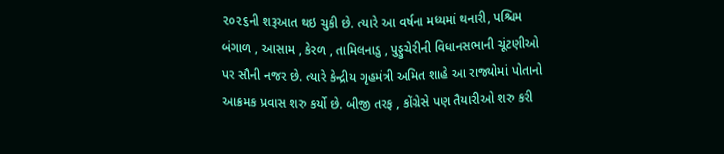૨૦૨૬ની શરૂઆત થઇ ચુકી છે. ત્યારે આ વર્ષના મધ્યમાં થનારી, પશ્ચિમ બંગાળ , આસામ , કેરળ , તામિલનાડુ , પુડ્ડુચેરીની વિધાનસભાની ચૂંટણીઓ પર સૌની નજર છે. ત્યારે કેન્દ્રીય ગૃહમંત્રી અમિત શાહે આ રાજ્યોમાં પોતાનો આક્રમક પ્રવાસ શરુ કર્યો છે. બીજી તરફ , કોંગ્રેસે પણ તૈયારીઓ શરુ કરી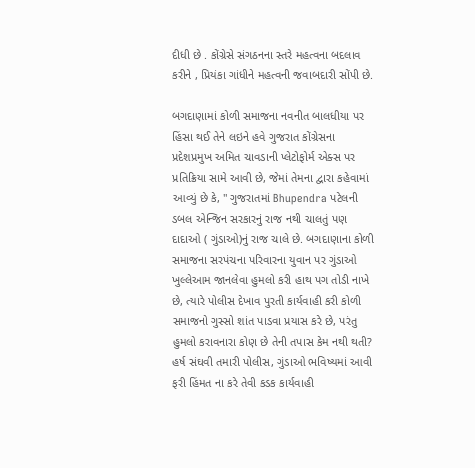દીધી છે . કોંગ્રેસે સંગઠનના સ્તરે મહત્વના બદલાવ કરીને , પ્રિયંકા ગાંધીને મહત્વની જવાબદારી સોંપી છે.

બગદાણામાં કોળી સમાજના નવનીત બાલધીયા પર હિંસા થઈ તેને લઇને હવે ગુજરાત કોંગ્રેસના પ્રદેશપ્રમુખ અમિત ચાવડાની પ્લેટોફોર્મ એક્સ પર પ્રતિક્રિયા સામે આવી છે, જેમાં તેમના દ્વારા કહેવામાં આવ્યું છે કે, " ગુજરાતમાં Bhupendra પટેલની ડબલ એન્જિન સરકારનું રાજ નથી ચાલતું પણ દાદાઓ ( ગુંડાઓ)નું રાજ ચાલે છે. બગદાણાના કોળી સમાજના સરપંચના પરિવારના યુવાન પર ગુંડાઓ ખુલ્લેઆમ જાનલેવા હુમલો કરી હાથ પગ તોડી નાખે છે, ત્યારે પોલીસ દેખાવ પુરતી કાર્યવાહી કરી કોળી સમાજનો ગુસ્સો શાંત પાડવા પ્રયાસ કરે છે, પરંતુ હુમલો કરાવનારા કોણ છે તેની તપાસ કેમ નથી થતી? હર્ષ સંઘવી તમારી પોલીસ, ગુંડાઓ ભવિષ્યમાં આવી ફરી હિંમત ના કરે તેવી કડક કાર્યવાહી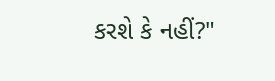કરશે કે નહીં?"